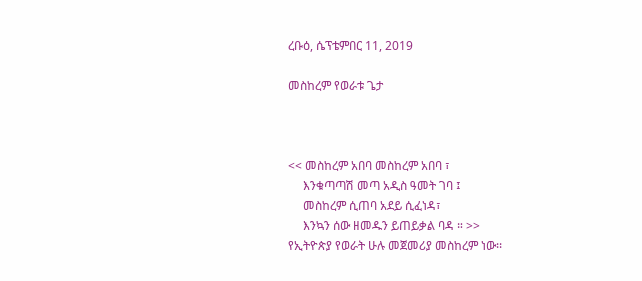ረቡዕ, ሴፕቴምበር 11, 2019

መስከረም የወራቱ ጌታ



<< መስከረም አበባ መስከረም አበባ ፣
     እንቁጣጣሽ መጣ አዲስ ዓመት ገባ ፤
     መስከረም ሲጠባ አደይ ሲፈነዳ፣
     እንኳን ሰው ዘመዱን ይጠይቃል ባዳ ። >>
የኢትዮጵያ የወራት ሁሉ መጀመሪያ መስከረም ነው፡፡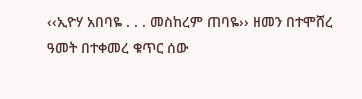‹‹ኢዮሃ አበባዬ . . . መስከረም ጠባዬ›› ዘመን በተሞሸረ ዓመት በተቀመረ ቁጥር ሰው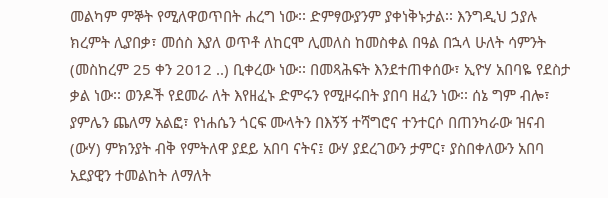መልካም ምኞት የሚለዋወጥበት ሐረግ ነው፡፡ ድምፃውያንም ያቀነቅኑታል፡፡ እንግዲህ ኃያሉ ክረምት ሊያበቃ፣ መሰስ እያለ ወጥቶ ለከርሞ ሊመለስ ከመስቀል በዓል በኋላ ሁለት ሳምንት (መስከረም 25 ቀን 2012 ..) ቢቀረው ነው፡፡ በመጻሕፍት እንደተጠቀሰው፣ ኢዮሃ አበባዬ የደስታ ቃል ነው፡፡ ወንዶች የደመራ ለት እየዘፈኑ ድምሩን የሚዞሩበት ያበባ ዘፈን ነው፡፡ ሰኔ ግም ብሎ፣ ያምሌን ጨለማ አልፎ፣ የነሐሴን ጎርፍ ሙላትን በእኝኝ ተሻግሮና ተንተርሶ በጠንካራው ዝናብ (ውሃ) ምክንያት ብቅ የምትለዋ ያደይ አበባ ናትና፤ ውሃ ያደረገውን ታምር፣ ያስበቀለውን አበባ አደያዊን ተመልከት ለማለት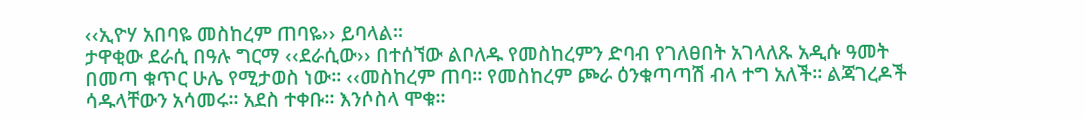‹‹ኢዮሃ አበባዬ መስከረም ጠባዬ›› ይባላል፡፡
ታዋቂው ደራሲ በዓሉ ግርማ ‹‹ደራሲው›› በተሰኘው ልቦለዱ የመስከረምን ድባብ የገለፀበት አገላለጹ አዲሱ ዓመት በመጣ ቁጥር ሁሌ የሚታወስ ነው፡፡ ‹‹መስከረም ጠባ፡፡ የመስከረም ጮራ ዕንቁጣጣሽ ብላ ተግ አለች፡፡ ልጃገረዶች ሳዱላቸውን አሳመሩ፡፡ አደስ ተቀቡ፡፡ እንሶስላ ሞቁ፡፡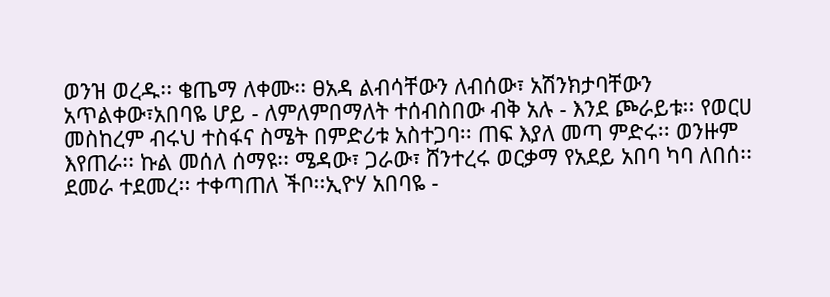ወንዝ ወረዱ፡፡ ቄጤማ ለቀሙ፡፡ ፀአዳ ልብሳቸውን ለብሰው፣ አሽንክታባቸውን አጥልቀው፣አበባዬ ሆይ - ለምለምበማለት ተሰብስበው ብቅ አሉ - እንደ ጮራይቱ፡፡ የወርሀ መስከረም ብሩህ ተስፋና ስሜት በምድሪቱ አስተጋባ፡፡ ጠፍ እያለ መጣ ምድሩ፡፡ ወንዙም እየጠራ፡፡ ኩል መሰለ ሰማዩ፡፡ ሜዳው፣ ጋራው፣ ሸንተረሩ ወርቃማ የአደይ አበባ ካባ ለበሰ፡፡ ደመራ ተደመረ፡፡ ተቀጣጠለ ችቦ፡፡ኢዮሃ አበባዬ -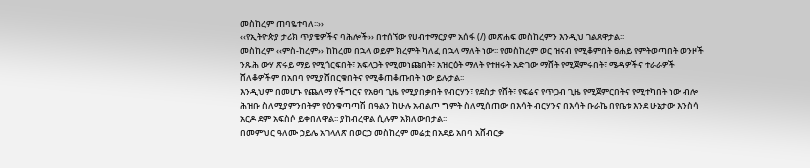መስከረም ጠባዬተባለ፡፡››
‹‹የኢትዮጵያ ታሪክ ጥያቄዎችና ባሕሎች›› በተሰኘው የሀብተማርያም አሰፋ (/) መጽሐፍ መስከረምን እንዲህ ገልጸዋታል፡፡
መስከረም ‹‹ምስ-ከረም›› ከከረመ በኋላ ወይም ክረምት ካለፈ በኋላ ማለት ነው፡፡ የመስከረም ወር ዝናብ የሚቆምበት ፀሐይ የምትወጣበት ወንዞች ንጹሕ ውሃ ጽሩይ ማይ የሚጎርፍበት፣ አፍላጋት የሚመነጩበት፣ አዝርዕት ማለት የተዘሩት አድገው ማሸት የሚጀምሩበት፣ ሜዳዎችና ተራራዎች ሸለቆዎችም በአበባ የሚያሸበርቁበትና የሚቆጠቆጡበት ነው ይሉታል፡፡
እንዲህም በመሆኑ የጨለማ የችግርና የአፀባ ጊዜ የሚያበቃበት የብርሃን፣ የደስታ የሸት፣ የፍሬና የጥጋብ ጊዜ የሚጀምርበትና የሚተካበት ነው ብሎ ሕዝቡ ስለሚያምንበትም የዕንቁጣጣሽ በዓልን ከሁሉ አብልጦ ግምት ስለሚሰጠው በእሳት ብርሃንና በእሳት ቡራኬ በየቤቱ እንደ ሁኔታው እንስሳ አርዶ ደም አፍስሶ ይቀበለዋል፡፡ ያከብረዋል ሲሉም አክለውበታል፡፡
በመምህር ዓለሙ ኃይሌ አገላለጽ በወርኃ መስከረም መሬቷ በአደይ አበባ አሸብርቃ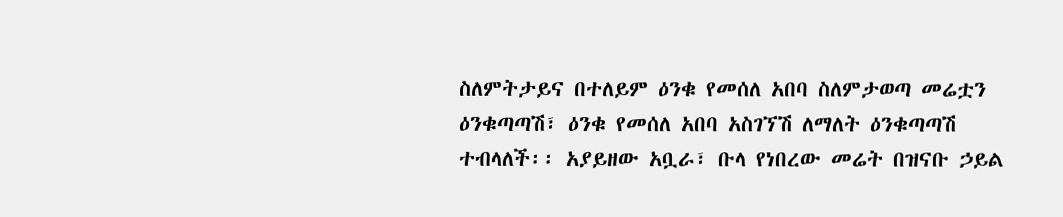ስለምትታይና በተለይም ዕንቁ የመሰለ አበባ ስለምታወጣ መሬቷን ዕንቁጣጣሽ፣ ዕንቁ የመሰለ አበባ አስገኘሽ ለማለት ዕንቁጣጣሽ ተብላለች፡፡ አያይዘው አቧራ፣ ቡላ የነበረው መሬት በዝናቡ ኃይል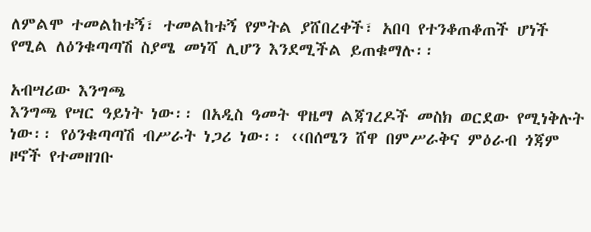ለምልሞ ተመልከቱኝ፣ ተመልከቱኝ የምትል ያሸበረቀች፣ አበባ የተንቆጠቆጠች ሆነች የሚል ለዕንቁጣጣሽ ስያሜ መነሻ ሊሆን እንደሚችል ይጠቁማሉ፡፡

አብሣሪው እንግጫ
እንግጫ የሣር ዓይነት ነው፡፡ በአዲስ ዓመት ዋዜማ ልጃገረዶች መስክ ወርደው የሚነቅሉት ነው፡፡ የዕንቁጣጣሽ ብሥራት ነጋሪ ነው፡፡ ‹‹በሰሜን ሸዋ በምሥራቅና ምዕራብ ጎጃም ዞኖች የተመዘገቡ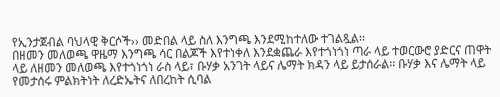የኢንታጀብል ባህላዊ ቅርሶች›› መድበል ላይ ስለ እንግጫ እንደሚከተለው ተገልጿል፡፡
በዘመን መለወጫ ዋዜማ እንግጫ ሳር በልጆች እየተነቀለ እንደቋጨራ እየተጎነጎነ ጣራ ላይ ተወርውሮ ያድርና ጠዋት ላይ ለዘመን መለወጫ እየተጎነጎነ ራስ ላይ፣ ቡሃቃ አንገት ላይና ሌማት ክዳን ላይ ይታሰራል፡፡ ቡሃቃ እና ሌማት ላይ የመታሰሩ ምልክትነት ለረድኤትና ለበረከት ሲባል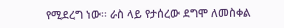የሚደረግ ነው፡፡ ራስ ላይ የታሰረው ደግሞ ለመስቀል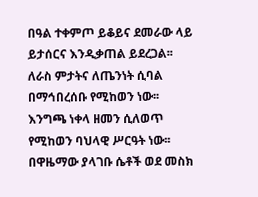በዓል ተቀምጦ ይቆይና ደመራው ላይ ይታሰርና እንዲቃጠል ይደረጋል፡፡ ለራስ ምታትና ለጤንነት ሲባል በማኅበረሰቡ የሚከወን ነው፡፡
እንግጫ ነቀላ ዘመን ሲለወጥ የሚከወን ባህላዊ ሥርዓት ነው፡፡ በዋዜማው ያላገቡ ሴቶች ወደ መስክ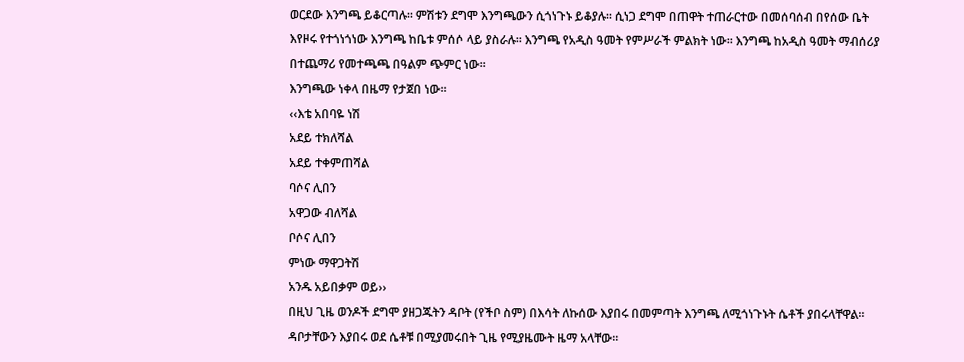ወርደው እንግጫ ይቆርጣሉ፡፡ ምሽቱን ደግሞ እንግጫውን ሲጎነጉኑ ይቆያሉ፡፡ ሲነጋ ደግሞ በጠዋት ተጠራርተው በመሰባሰብ በየሰው ቤት እየዞሩ የተጎነጎነው እንግጫ ከቤቱ ምሰሶ ላይ ያስራሉ፡፡ እንግጫ የአዲስ ዓመት የምሥራች ምልክት ነው፡፡ እንግጫ ከአዲስ ዓመት ማብሰሪያ በተጨማሪ የመተጫጫ በዓልም ጭምር ነው፡፡
እንግጫው ነቀላ በዜማ የታጀበ ነው፡፡
‹‹እቴ አበባዬ ነሽ
አደይ ተክለሻል
አደይ ተቀምጠሻል
ባሶና ሊበን
አዋጋው ብለሻል
ቦሶና ሊበን
ምነው ማዋጋትሽ
አንዱ አይበቃም ወይ››
በዚህ ጊዜ ወንዶች ደግሞ ያዘጋጁትን ዳቦት (የችቦ ስም) በእሳት ለኩሰው እያበሩ በመምጣት እንግጫ ለሚጎነጉኑት ሴቶች ያበሩላቸዋል፡፡ ዳቦታቸውን እያበሩ ወደ ሴቶቹ በሚያመሩበት ጊዜ የሚያዜሙት ዜማ አላቸው፡፡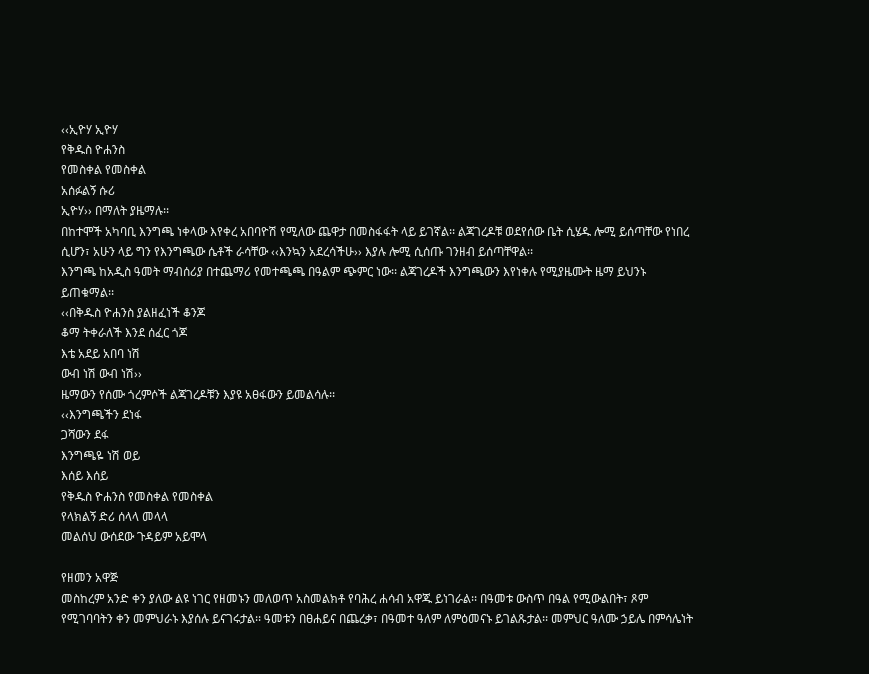‹‹ኢዮሃ ኢዮሃ
የቅዱስ ዮሐንስ
የመስቀል የመስቀል
አሰፉልኝ ሱሪ
ኢዮሃ›› በማለት ያዜማሉ፡፡
በከተሞች አካባቢ እንግጫ ነቀላው እየቀረ አበባዮሽ የሚለው ጨዋታ በመስፋፋት ላይ ይገኛል፡፡ ልጃገረዶቹ ወደየሰው ቤት ሲሄዱ ሎሚ ይሰጣቸው የነበረ ሲሆን፣ አሁን ላይ ግን የእንግጫው ሴቶች ራሳቸው ‹‹እንኳን አደረሳችሁ›› እያሉ ሎሚ ሲሰጡ ገንዘብ ይሰጣቸዋል፡፡
እንግጫ ከአዲስ ዓመት ማብሰሪያ በተጨማሪ የመተጫጫ በዓልም ጭምር ነው፡፡ ልጃገረዶች እንግጫውን እየነቀሉ የሚያዜሙት ዜማ ይህንኑ ይጠቁማል፡፡
‹‹በቅዱስ ዮሐንስ ያልዘፈነች ቆንጆ
ቆማ ትቀራለች እንደ ሰፈር ጎጆ
እቴ አደይ አበባ ነሽ
ውብ ነሽ ውብ ነሽ››
ዜማውን የሰሙ ጎረምሶች ልጃገረዶቹን እያዩ አፀፋውን ይመልሳሉ፡፡
‹‹እንግጫችን ደነፋ
ጋሻውን ደፋ
እንግጫዬ ነሽ ወይ
እሰይ እሰይ
የቅዱስ ዮሐንስ የመስቀል የመስቀል
የላክልኝ ድሪ ሰላላ መላላ
መልሰህ ውሰደው ጉዳይም አይሞላ

የዘመን አዋጅ
መስከረም አንድ ቀን ያለው ልዩ ነገር የዘመኑን መለወጥ አስመልክቶ የባሕረ ሐሳብ አዋጁ ይነገራል፡፡ በዓመቱ ውስጥ በዓል የሚውልበት፣ ጾም የሚገባባትን ቀን መምህራኑ እያሰሉ ይናገሩታል፡፡ ዓመቱን በፀሐይና በጨረቃ፣ በዓመተ ዓለም ለምዕመናኑ ይገልጹታል፡፡ መምህር ዓለሙ ኃይሌ በምሳሌነት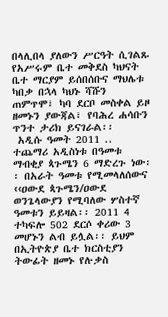በላሊበላ ያለውን ሥርዓት ሲገልጹ የአሥሩም ቤተ መቅደስ ካህናት ቤተ ማርያም ይሰበሰቡና ማህሌቱ ካበቃ በኋላ ካህኑ ሻሹን ጠምጥሞ፣ ካባ ደርቦ መስቀል ይዞ ዘመኑን ያውጃል፣ የባሕረ ሐሳቡን ጥንተ ታሪክ ይናገራል፡፡
 አዲሱ ዓመት 2011 .. ተጨማሪ አዲስነቱ በዓመቱ ማብቂያ ጳጉሜን 6 ማድረጉ ነው፡፡ በአራት ዓመቱ የሚመላለሰውና ‹‹ዐውደ ጳጉሜን/ዐውደ ወንጌላውያን የሚባለው ሦስተኛ ዓመቱን ይይዛል፡፡ 2011 4 ተካፍሎ 502 ደርሶ ቀሪው 3 መሆኑን ልብ ይሏል፡፡ ይህም በኢትዮጵያ ቤተ ክርስቲያን ትውፊት ዘመኑ የሉቃስ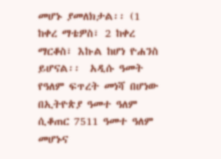መሆኑ ያመለክታል፡፡ (1 ከቀረ ማቴዎስ፣ 2 ከቀረ ማርቆስ፣ እኩል ከሆነ ዮሐንስ ይሆናል፡፡  አዲሱ ዓመት የዓለም ፍጥረት መነሻ በሆነው በኢትዮጵያ ዓመተ ዓለም ሲቆጠር 7511 ዓመተ ዓለም መሆኑና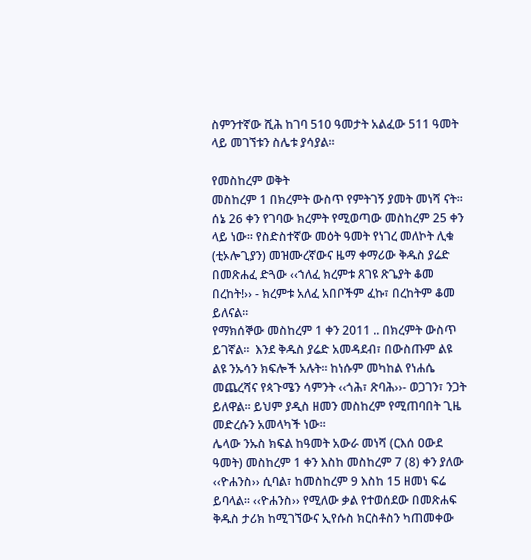ስምንተኛው ሺሕ ከገባ 510 ዓመታት አልፈው 511 ዓመት ላይ መገኘቱን ስሌቱ ያሳያል፡፡

የመስከረም ወቅት
መስከረም 1 በክረምት ውስጥ የምትገኝ ያመት መነሻ ናት፡፡ ሰኔ 26 ቀን የገባው ክረምት የሚወጣው መስከረም 25 ቀን ላይ ነው፡፡ የስድስተኛው መዕት ዓመት የነገረ መለኮት ሊቁ (ቲኦሎጊያን) መዝሙረኛውና ዜማ ቀማሪው ቅዱስ ያሬድ በመጽሐፈ ድጓው ‹‹ኀለፈ ክረምቱ ጸገዩ ጽጌያት ቆመ በረከት!›› - ክረምቱ አለፈ አበቦችም ፈኩ፣ በረከትም ቆመ ይለናል፡፡
የማክሰኞው መስከረም 1 ቀን 2011 .. በክረምት ውስጥ ይገኛል፡፡  እንደ ቅዱስ ያሬድ አመዳደብ፣ በውስጡም ልዩ ልዩ ንኡሳን ክፍሎች አሉት፡፡ ከነሱም መካከል የነሐሴ መጨረሻና የጳጉሜን ሳምንት ‹‹ጎሕ፣ ጽባሕ››- ወጋገን፣ ንጋት ይለዋል፡፡ ይህም ያዲስ ዘመን መስከረም የሚጠባበት ጊዜ መድረሱን አመላካች ነው፡፡
ሌላው ንኡስ ክፍል ከዓመት አውራ መነሻ (ርእሰ ዐውደ ዓመት) መስከረም 1 ቀን እስከ መስከረም 7 (8) ቀን ያለው ‹‹ዮሐንስ›› ሲባል፣ ከመስከረም 9 እስከ 15 ዘመነ ፍሬ ይባላል፡፡ ‹‹ዮሐንስ›› የሚለው ቃል የተወሰደው በመጽሐፍ ቅዱስ ታሪክ ከሚገኘውና ኢየሱስ ክርስቶስን ካጠመቀው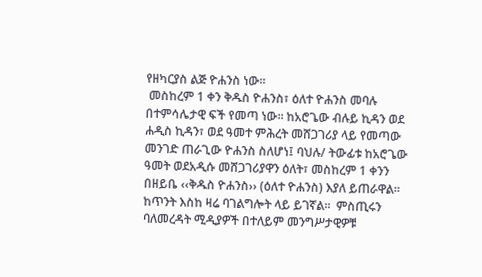የዘካርያስ ልጅ ዮሐንስ ነው፡፡
 መስከረም 1 ቀን ቅዱስ ዮሐንስ፣ ዕለተ ዮሐንስ መባሉ በተምሳሌታዊ ፍች የመጣ ነው፡፡ ከአሮጌው ብሉይ ኪዳን ወደ ሐዲስ ኪዳን፣ ወደ ዓመተ ምሕረት መሸጋገሪያ ላይ የመጣው መንገድ ጠራጊው ዮሐንስ ስለሆነ፤ ባህሉ/ ትውፊቱ ከአሮጌው ዓመት ወደአዲሱ መሸጋገሪያዋን ዕለት፣ መስከረም 1 ቀንን በዘይቤ ‹‹ቅዱስ ዮሐንስ›› (ዕለተ ዮሐንስ) እያለ ይጠራዋል፡፡ ከጥንት እስከ ዛሬ ባገልግሎት ላይ ይገኛል፡፡  ምስጢሩን ባለመረዳት ሚዲያዎች በተለይም መንግሥታዊዎቹ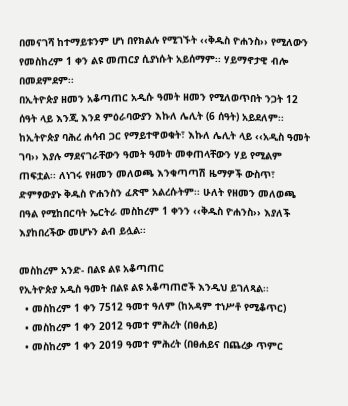በመናገሻ ከተማይቱንም ሆነ በየክልሉ የሚገኙት ‹‹ቅዱስ ዮሐንስ›› የሚለውን የመስከረም 1 ቀን ልዩ መጠርያ ሲያነሱት አይሰማም፡፡ ሃይማኖታዊ ብሎ በመደምደም፡፡
በኢትዮጵያ ዘመን አቆጣጠር አዲሱ ዓመት ዘመን የሚለወጥበት ንጋት 12 ሰዓት ላይ እንጂ እንደ ምዕራባውያን እኩለ ሌሊት (6 ሰዓት) አይደለም፡፡ ከኢትዮጵያ ባሕረ ሐሳብ ጋር የማይተዋወቁት፣ እኩለ ሌሊት ላይ ‹‹አዲስ ዓመት ገባ›› እያሉ ማደናገራቸውን ዓመት ዓመት መቀጠላቸውን ሃይ የሚልም ጠፍቷል፡፡ ለነገሩ የዘመን መለወጫ እንቁጣጣሽ ዜማዎች ውስጥ፣ ድምፃውያኑ ቅዱስ ዮሐንስን ፈጽሞ አልረሱትም፡፡ ሁለት የዘመን መለወጫ በዓል የሚከበርባት ኤርትራ መስከረም 1 ቀንን ‹‹ቅዱስ ዮሐንስ›› እያለች እያከበረችው መሆኑን ልብ ይሏል፡፡

መስከረም አንድ- በልዩ ልዩ አቆጣጠር
የኢትዮጵያ አዲስ ዓመት በልዩ ልዩ አቆጣጠሮች እንዲህ ይገለጻል፡፡
  • መስከረም 1 ቀን 7512 ዓመተ ዓለም (ከአዳም ተነሥቶ የሚቆጥር)
  • መስከረም 1 ቀን 2012 ዓመተ ምሕረት (በፀሐይ)
  • መስከረም 1 ቀን 2019 ዓመተ ምሕረት (በፀሐይና በጨረቃ ጥምር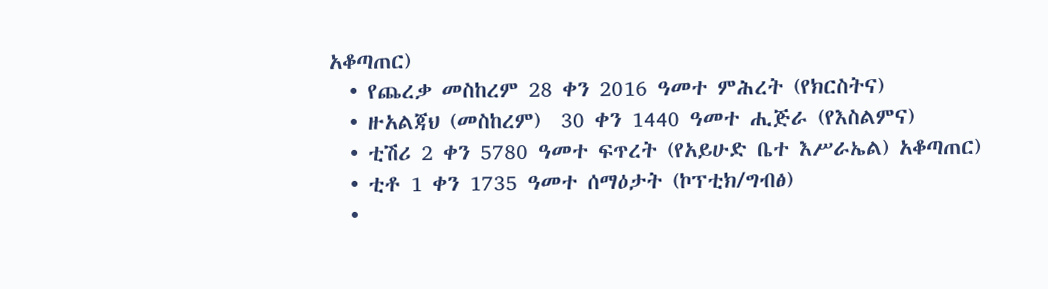አቆጣጠር)
  • የጨረቃ መስከረም 28 ቀን 2016 ዓመተ ምሕረት (የክርስትና)
  • ዙአልጃህ (መስከረም)  30 ቀን 1440 ዓመተ ሒጅራ (የእስልምና)
  • ቲሽሪ 2 ቀን 5780 ዓመተ ፍጥረት (የአይሁድ ቤተ እሥራኤል) አቆጣጠር)
  • ቲቶ 1 ቀን 1735 ዓመተ ሰማዕታት (ኮፕቲክ/ግብፅ)
  •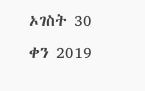ኦገስት 30 ቀን 2019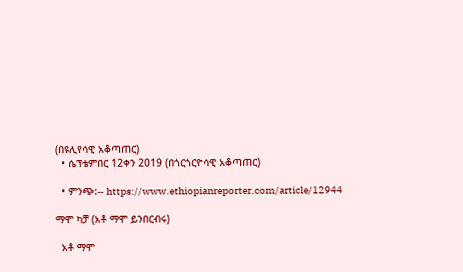(በዩሊየሳዊ አቆጣጠር)
  • ሴፕቴምበር 12ቀን 2019 (በጎርጎርዮሳዊ አቆጣጠር)

  • ምንጭ:-- https://www.ethiopianreporter.com/article/12944

ማሞ ካቻ (አቶ ማሞ ይንበርብሩ)

  አቶ ማሞ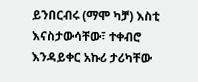ይንበርብሩ (ማሞ ካቻ) እስቲ እናስታውሳቸው፣ ተቀብሮ እንዳይቀር አኩሪ ታሪካቸው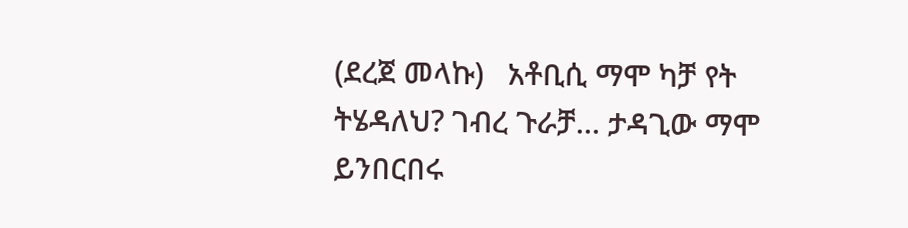(ደረጀ መላኩ)   አቶቢሲ ማሞ ካቻ የት ትሄዳለህ? ገብረ ጉራቻ… ታዳጊው ማሞ ይንበርበሩ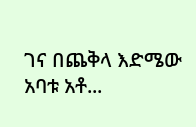ገና በጨቅላ እድሜው አባቱ አቶ...